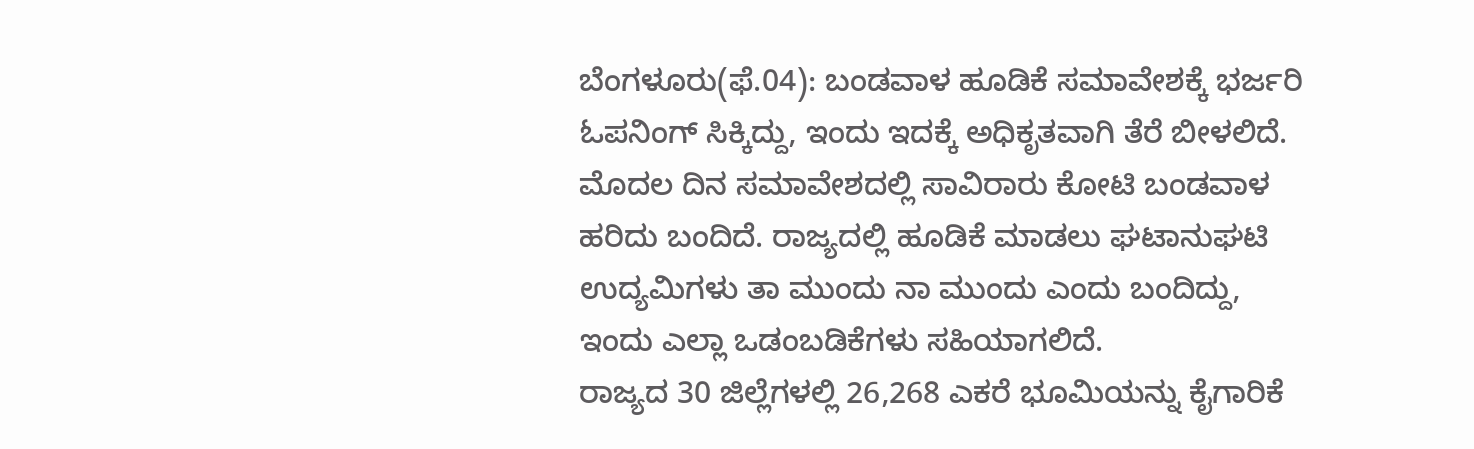ಬೆಂಗಳೂರು(ಫೆ.04): ಬಂಡವಾಳ ಹೂಡಿಕೆ ಸಮಾವೇಶಕ್ಕೆ ಭರ್ಜರಿ ಓಪನಿಂಗ್ ಸಿಕ್ಕಿದ್ದು, ಇಂದು ಇದಕ್ಕೆ ಅಧಿಕೃತವಾಗಿ ತೆರೆ ಬೀಳಲಿದೆ.
ಮೊದಲ ದಿನ ಸಮಾವೇಶದಲ್ಲಿ ಸಾವಿರಾರು ಕೋಟಿ ಬಂಡವಾಳ ಹರಿದು ಬಂದಿದೆ. ರಾಜ್ಯದಲ್ಲಿ ಹೂಡಿಕೆ ಮಾಡಲು ಘಟಾನುಘಟಿ ಉದ್ಯಮಿಗಳು ತಾ ಮುಂದು ನಾ ಮುಂದು ಎಂದು ಬಂದಿದ್ದು, ಇಂದು ಎಲ್ಲಾ ಒಡಂಬಡಿಕೆಗಳು ಸಹಿಯಾಗಲಿದೆ.
ರಾಜ್ಯದ 30 ಜಿಲ್ಲೆಗಳಲ್ಲಿ 26,268 ಎಕರೆ ಭೂಮಿಯನ್ನು ಕೈಗಾರಿಕೆ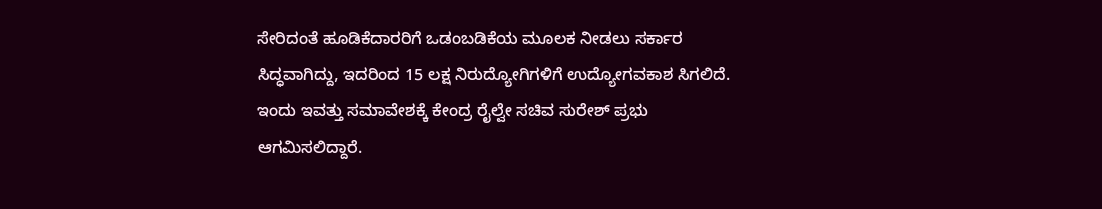ಸೇರಿದಂತೆ ಹೂಡಿಕೆದಾರರಿಗೆ ಒಡಂಬಡಿಕೆಯ ಮೂಲಕ ನೀಡಲು ಸರ್ಕಾರ ಸಿದ್ಧವಾಗಿದ್ದು, ಇದರಿಂದ 15 ಲಕ್ಷ ನಿರುದ್ಯೋಗಿಗಳಿಗೆ ಉದ್ಯೋಗವಕಾಶ ಸಿಗಲಿದೆ.
ಇಂದು ಇವತ್ತು ಸಮಾವೇಶಕ್ಕೆ ಕೇಂದ್ರ ರೈಲ್ವೇ ಸಚಿವ ಸುರೇಶ್ ಪ್ರಭು ಆಗಮಿಸಲಿದ್ದಾರೆ.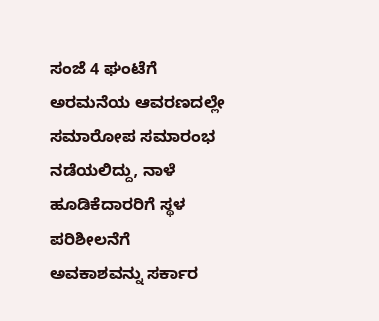ಸಂಜೆ 4 ಘಂಟೆಗೆ ಅರಮನೆಯ ಆವರಣದಲ್ಲೇ ಸಮಾರೋಪ ಸಮಾರಂಭ ನಡೆಯಲಿದ್ದು, ನಾಳೆ ಹೂಡಿಕೆದಾರರಿಗೆ ಸ್ಥಳ ಪರಿಶೀಲನೆಗೆ ಅವಕಾಶವನ್ನು ಸರ್ಕಾರ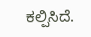ಕಲ್ಪಿಸಿದೆ.